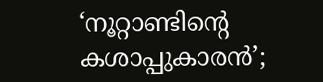‘നൂറ്റാണ്ടിന്റെ കശാപ്പുകാരൻ’;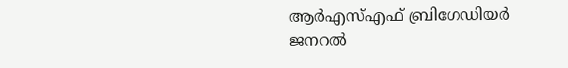ആര്‍എസ്‌എഫ് ബ്രിഗേഡിയര്‍ ജനറല്‍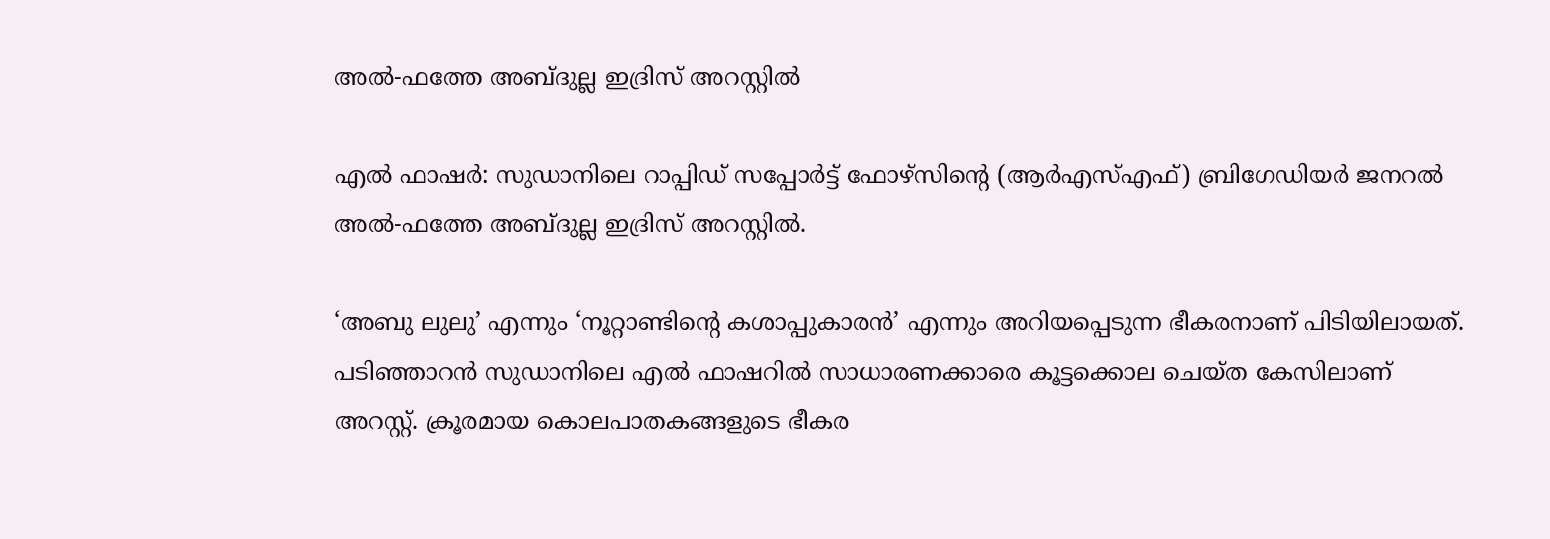അല്‍-ഫത്തേ അബ്ദുല്ല ഇദ്രിസ് അറസ്റ്റില്‍

എല്‍ ഫാഷർ: സുഡാനിലെ റാപ്പിഡ് സപ്പോർട്ട് ഫോഴ്സിന്റെ (ആർഎസ്‌എഫ്) ബ്രിഗേഡിയർ ജനറല്‍ അല്‍-ഫത്തേ അബ്ദുല്ല ഇദ്രിസ് അറസ്റ്റില്‍.

‘അബു ലുലു’ എന്നും ‘നൂറ്റാണ്ടിന്റെ കശാപ്പുകാരൻ’ എന്നും അറിയപ്പെടുന്ന ഭീകരനാണ് പിടിയിലായത്. പടിഞ്ഞാറൻ സുഡാനിലെ എല്‍ ഫാഷറില്‍ സാധാരണക്കാരെ കൂട്ടക്കൊല ചെയ്ത കേസിലാണ് അറസ്റ്റ്. ക്രൂരമായ കൊലപാതകങ്ങളുടെ ഭീകര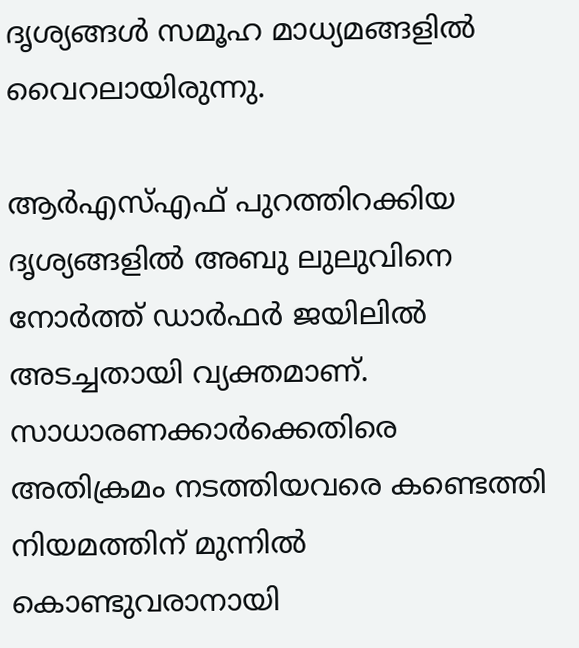ദൃശ്യങ്ങള്‍ സമൂഹ മാധ്യമങ്ങളില്‍ വൈറലായിരുന്നു.

ആർഎസ്‌എഫ് പുറത്തിറക്കിയ ദൃശ്യങ്ങളില്‍ അബു ലുലുവിനെ നോർത്ത് ഡാർഫർ ജയിലില്‍ അടച്ചതായി വ്യക്തമാണ്. സാധാരണക്കാർക്കെതിരെ അതിക്രമം നടത്തിയവരെ കണ്ടെത്തി നിയമത്തിന് മുന്നില്‍ കൊണ്ടുവരാനായി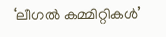‘ലീഗല്‍ കമ്മിറ്റികള്‍’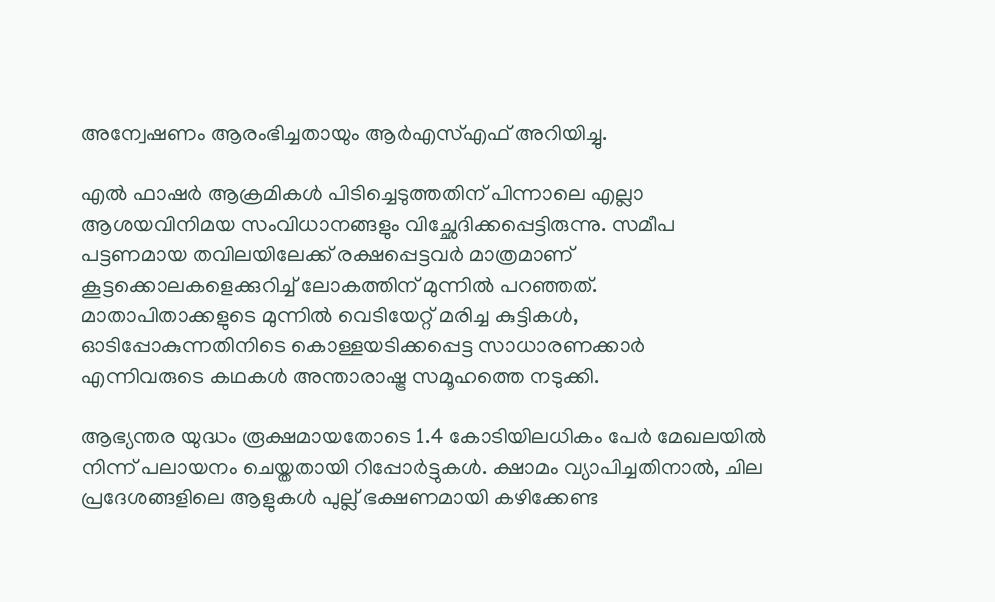അന്വേഷണം ആരംഭിച്ചതായും ആർഎസ്‌എഫ് അറിയിച്ചു.

എല്‍ ഫാഷർ ആക്രമികള്‍ പിടിച്ചെടുത്തതിന് പിന്നാലെ എല്ലാ ആശയവിനിമയ സംവിധാനങ്ങളും വിച്ഛേദിക്കപ്പെട്ടിരുന്നു. സമീപ പട്ടണമായ തവിലയിലേക്ക് രക്ഷപ്പെട്ടവർ മാത്രമാണ് കൂട്ടക്കൊലകളെക്കുറിച്ച്‌ ലോകത്തിന് മുന്നില്‍ പറഞ്ഞത്. മാതാപിതാക്കളുടെ മുന്നില്‍ വെടിയേറ്റ് മരിച്ച കുട്ടികള്‍, ഓടിപ്പോകുന്നതിനിടെ കൊള്ളയടിക്കപ്പെട്ട സാധാരണക്കാർ എന്നിവരുടെ കഥകള്‍ അന്താരാഷ്ട്ര സമൂഹത്തെ നടുക്കി.

ആഭ്യന്തര യുദ്ധം രൂക്ഷമായതോടെ 1.4 കോടിയിലധികം പേർ മേഖലയില്‍ നിന്ന് പലായനം ചെയ്തതായി റിപ്പോർട്ടുകള്‍. ക്ഷാമം വ്യാപിച്ചതിനാല്‍, ചില പ്രദേശങ്ങളിലെ ആളുകള്‍ പുല്ല് ഭക്ഷണമായി കഴിക്കേണ്ട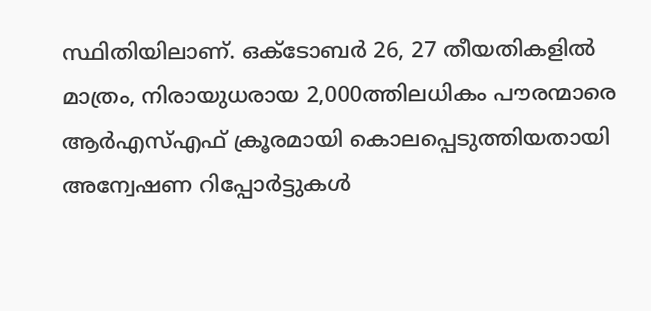സ്ഥിതിയിലാണ്. ഒക്ടോബർ 26, 27 തീയതികളില്‍ മാത്രം, നിരായുധരായ 2,000ത്തിലധികം പൗരന്മാരെ ആർഎസ്‌എഫ് ക്രൂരമായി കൊലപ്പെടുത്തിയതായി അന്വേഷണ റിപ്പോർട്ടുകള്‍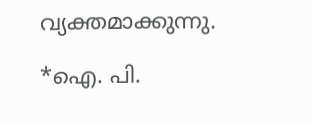വ്യക്തമാക്കുന്നു.

*ഐ. പി.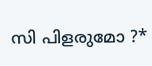സി പിളരുമോ ?*